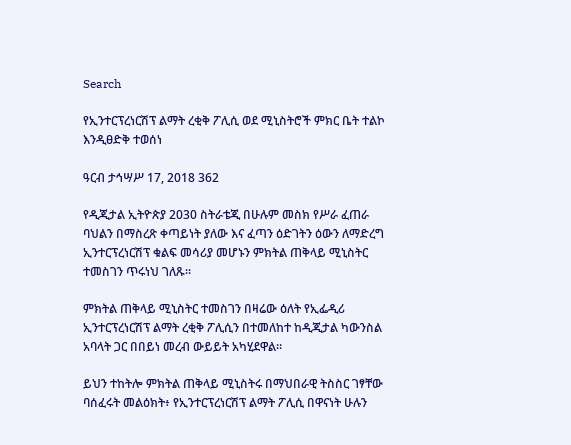Search

የኢንተርፕረነርሽፕ ልማት ረቂቅ ፖሊሲ ወደ ሚኒስትሮች ምክር ቤት ተልኮ እንዲፀድቅ ተወሰነ

ዓርብ ታኅሣሥ 17, 2018 362

የዲጂታል ኢትዮጵያ 2030 ስትራቴጂ በሁሉም መስክ የሥራ ፈጠራ ባህልን በማስረጽ ቀጣይነት ያለው እና ፈጣን ዕድገትን ዕውን ለማድረግ ኢንተርፕረነርሽፕ ቁልፍ መሳሪያ መሆኑን ምክትል ጠቅላይ ሚኒስትር ተመስገን ጥሩነህ ገለጹ።

ምክትል ጠቅላይ ሚኒስትር ተመስገን በዛሬው ዕለት የኢፌዲሪ ኢንተርፕረነርሽፕ ልማት ረቂቅ ፖሊሲን በተመለከተ ከዲጂታል ካውንስል አባላት ጋር በበይነ መረብ ውይይት አካሂደዋል።

ይህን ተከትሎ ምክትል ጠቅላይ ሚኒስትሩ በማህበራዊ ትስስር ገፃቸው ባሰፈሩት መልዕክት፥ የኢንተርፕረነርሽፕ ልማት ፖሊሲ በዋናነት ሁሉን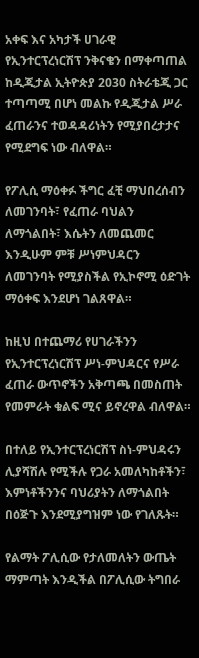አቀፍ እና አካታች ሀገራዊ የኢንተርፕረነርሽፕ ንቅናቄን በማቀጣጠል ከዲጂታል ኢትዮጵያ 2030 ስትራቴጂ ጋር ተጣጣሚ በሆነ መልኩ የዲጂታል ሥራ ፈጠራንና ተወዳዳሪነትን የሚያበረታታና የሚደግፍ ነው ብለዋል።

የፖሊሲ ማዕቀፉ ችግር ፈቺ ማህበረሰብን ለመገንባት፣ የፈጠራ ባህልን ለማጎልበት፣ እሴትን ለመጨመር እንዲሁም ምቹ ሥነምህዳርን ለመገንባት የሚያስችል የኢኮኖሚ ዕድገት ማዕቀፍ እንደሆነ ገልጸዋል።

ከዚህ በተጨማሪ የሀገራችንን የኢንተርፕረነርሽፕ ሥነ-ምህዳርና የሥራ ፈጠራ ውጥኖችን አቅጣጫ በመስጠት የመምራት ቁልፍ ሚና ይኖረዋል ብለዋል።

በተለይ የኢንተርፕረነርሽፕ ስነ-ምህዳሩን ሊያሻሽሉ የሚችሉ የጋራ አመለካከቶችን፣ እምነቶችንንና ባህሪያትን ለማጎልበት በዕጅጉ እንደሚያግዝም ነው የገለጹት።

የልማት ፖሊሲው የታለመለትን ውጤት ማምጣት እንዲችል በፖሊሲው ትግበራ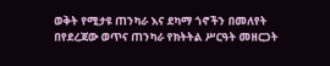ወቅት የሚታዩ ጠንካራ እና ደካማ ጎኖችን በመለየት በየደረጃው ወጥና ጠንካራ የክትትል ሥርዓት መዘርጋት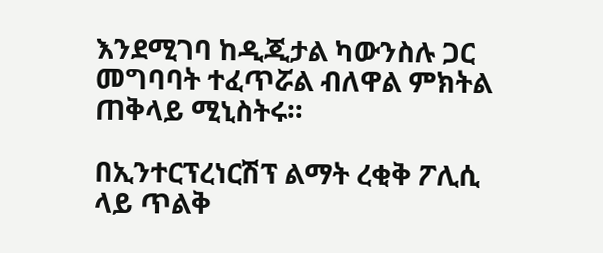እንደሚገባ ከዲጂታል ካውንስሉ ጋር መግባባት ተፈጥሯል ብለዋል ምክትል ጠቅላይ ሚኒስትሩ።

በኢንተርፕረነርሽፕ ልማት ረቂቅ ፖሊሲ ላይ ጥልቅ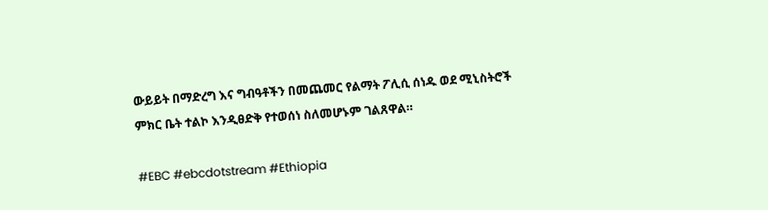ውይይት በማድረግ እና ግብዓቶችን በመጨመር የልማት ፖሊሲ ሰነዱ ወደ ሚኒስትሮች ምክር ቤት ተልኮ እንዲፀድቅ የተወሰነ ስለመሆኑም ገልጸዋል።

#EBC #ebcdotstream #Ethiopia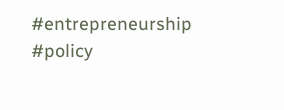#entrepreneurship #policy